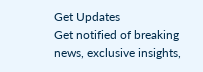Get Updates
Get notified of breaking news, exclusive insights,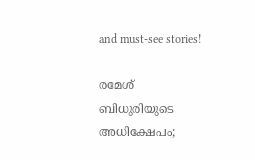and must-see stories!

രമേശ് ബിധുരിയുടെ അധിക്ഷേപം;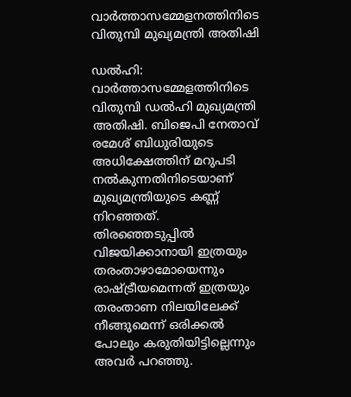വാർത്താസമ്മേളനത്തിനിടെ വിതുമ്പി മുഖ്യമന്ത്രി അതിഷി

ഡൽഹി: വാർത്താസമ്മേളത്തിനിടെ വിതുമ്പി ഡൽഹി മുഖ്യമന്ത്രി അതിഷി. ബിജെപി നേതാവ് രമേശ് ബിധുരിയുടെ അധിക്ഷേത്തിന് മറുപടി നൽകുന്നതിനിടെയാണ് മുഖ്യമന്ത്രിയുടെ കണ്ണ് നിറഞ്ഞത്. തിരഞ്ഞെടുപ്പിൽ വിജയിക്കാനായി ഇത്രയും തരംതാഴാമോയെന്നും രാഷ്ട്രീയമെന്നത് ഇത്രയും തരംതാണ നിലയിലേക്ക് നീങ്ങുമെന്ന് ഒരിക്കൽ പോലും കരുതിയിട്ടില്ലെന്നും അവർ പറഞ്ഞു.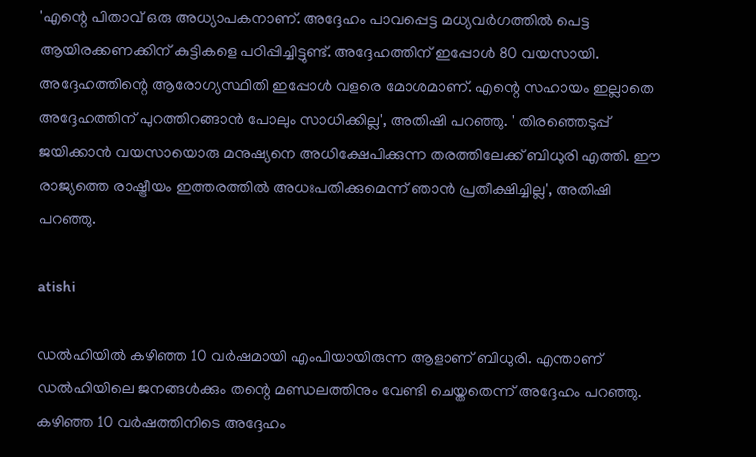'എന്റെ പിതാവ് ഒരു അധ്യാപകനാണ്. അദ്ദേഹം പാവപ്പെട്ട മധ്യവർഗത്തിൽ പെട്ട ആയിരക്കണക്കിന് കുട്ടികളെ പഠിപ്പിച്ചിട്ടുണ്ട്. അദ്ദേഹത്തിന് ഇപ്പോൾ 80 വയസായി. അദ്ദേഹത്തിന്റെ ആരോഗ്യസ്ഥിതി ഇപ്പോൾ വളരെ മോശമാണ്. എന്റെ സഹായം ഇല്ലാതെ അദ്ദേഹത്തിന് പുറത്തിറങ്ങാൻ പോലും സാധിക്കില്ല', അതിഷി പറഞ്ഞു. ' തിരഞ്ഞെടുപ്പ് ജയിക്കാൻ വയസായൊരു മനുഷ്യനെ അധിക്ഷേപിക്കുന്ന തരത്തിലേക്ക് ബിധുരി എത്തി. ഈ രാജ്യത്തെ രാഷ്ട്രീയം ഇത്തരത്തിൽ അധഃപതിക്കുമെന്ന് ഞാൻ പ്രതീക്ഷിച്ചില്ല', അതിഷി പറഞ്ഞു.

atishi

ഡൽഹിയിൽ കഴിഞ്ഞ 10 വർഷമായി എംപിയായിരുന്ന ആളാണ് ബിധുരി. എന്താണ് ഡൽഹിയിലെ ജനങ്ങൾക്കും തന്റെ മണ്ഡലത്തിനും വേണ്ടി ചെയ്തതെന്ന് അദ്ദേഹം പറഞ്ഞു. കഴിഞ്ഞ 10 വർഷത്തിനിടെ അദ്ദേഹം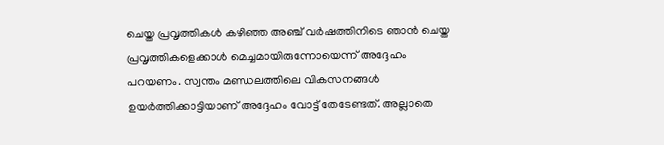ചെയ്ത പ്രവൃത്തികൾ കഴിഞ്ഞ അഞ്ച് വർഷത്തിനിടെ ഞാൻ ചെയ്ത പ്രവൃത്തികളെക്കാൾ മെച്ചമായിരുന്നോയെന്ന് അദ്ദേഹം പറയണം. സ്വന്തം മണ്ഡലത്തിലെ വികസനങ്ങൾ ഉയർത്തിക്കാട്ടിയാണ് അദ്ദേഹം വോട്ട് തേടേണ്ടത്. അല്ലാതെ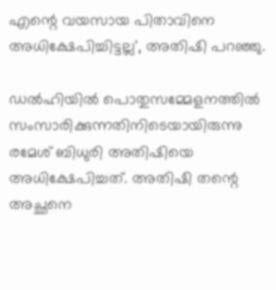എന്റെ വയസായ പിതാവിനെ അധിക്ഷേപിച്ചിട്ടല്ല', അതിഷി പറഞ്ഞു.

ഡൽഹിയിൽ പൊതുസമ്മേളനത്തിൽ സംസാരിക്കുന്നതിനിടെയായിരുന്നു രമേശ് ബിധുരി അതിഷിയെ അധിക്ഷേപിച്ചത്. അതിഷി തന്റെ അച്ഛനെ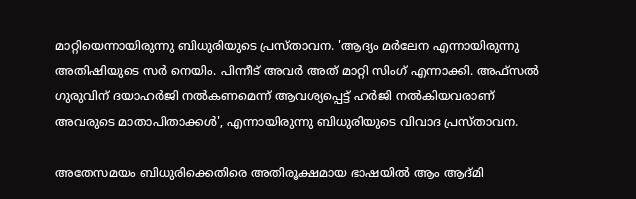മാറ്റിയെന്നായിരുന്നു ബിധുരിയുടെ പ്രസ്താവന. 'ആദ്യം മർലേന എന്നായിരുന്നു അതിഷിയുടെ സർ നെയിം. പിന്നീട് അവർ അത് മാറ്റി സിംഗ് എന്നാക്കി. അഫ്സൽ ഗുരുവിന് ദയാഹർജി നൽകണമെന്ന് ആവശ്യപ്പെട്ട് ഹർജി നൽകിയവരാണ് അവരുടെ മാതാപിതാക്കൾ', എന്നായിരുന്നു ബിധുരിയുടെ വിവാദ പ്രസ്താവന.

അതേസമയം ബിധുരിക്കെതിരെ അതിരൂക്ഷമായ ഭാഷയിൽ ആം ആദ്മി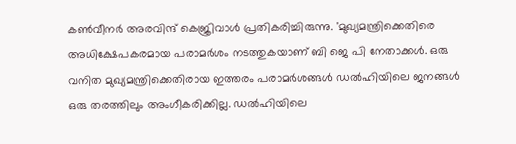കൺവീനർ അരവിന്ദ് കെജ്രിവാൾ പ്രതികരിച്ചിരുന്നു. 'മുഖ്യമന്ത്രിക്കെതിരെ അധിക്ഷേപകരമായ പരാമർശം നടത്തുകയാണ് ബി ജെ പി നേതാക്കൾ. ഒരു വനിത മുഖ്യമന്ത്രിക്കെതിരായ ഇത്തരം പരാമർശങ്ങൾ ഡൽഹിയിലെ ജനങ്ങൾ ഒരു തരത്തിലും അംഗീകരിക്കില്ല. ഡൽഹിയിലെ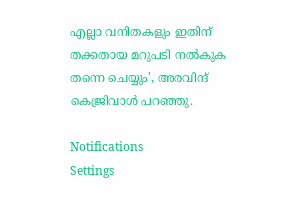എല്ലാ വനിതകളും ഇതിന് തക്കതായ മറുപടി നൽകുക തന്നെ ചെയ്യും', അരവിന്ദ് കെജ്രിവാൾ പറഞ്ഞു.

Notifications
Settings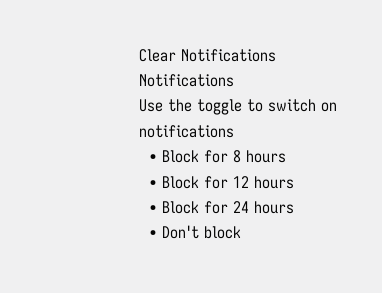Clear Notifications
Notifications
Use the toggle to switch on notifications
  • Block for 8 hours
  • Block for 12 hours
  • Block for 24 hours
  • Don't block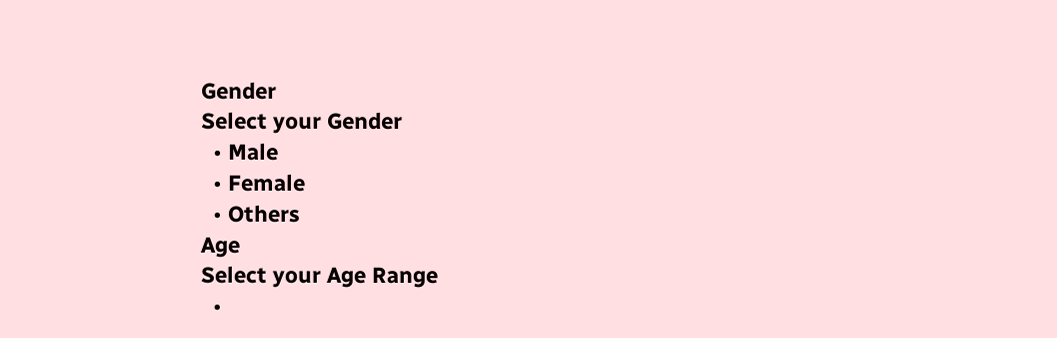Gender
Select your Gender
  • Male
  • Female
  • Others
Age
Select your Age Range
  •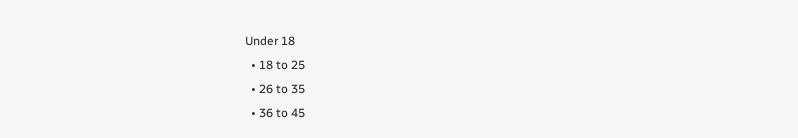Under 18
  • 18 to 25
  • 26 to 35
  • 36 to 45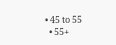• 45 to 55
  • 55+